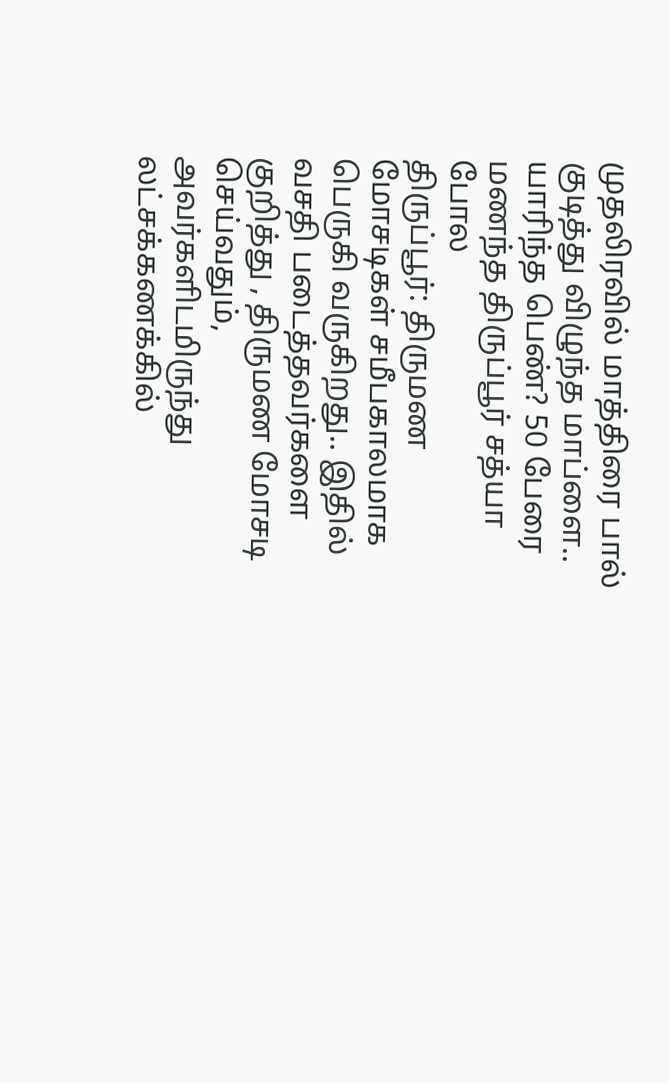முதலிரவில் மாத்திரை பால் குடித்து விழுந்த மாப்ளை.. யாரிந்த பெண்? 50 பேரை மணந்த திருப்பூர் சத்யா போல
திருப்பூர்: திருமண மோசடிகள் சமீபகாலமாக பெருகி வருகிறது.. இதில் வசதி படைத்தவர்களை குறித்து , திருமண மோசடி செய்வதும், அவர்களிடமிருந்து லட்சக்கணக்கில்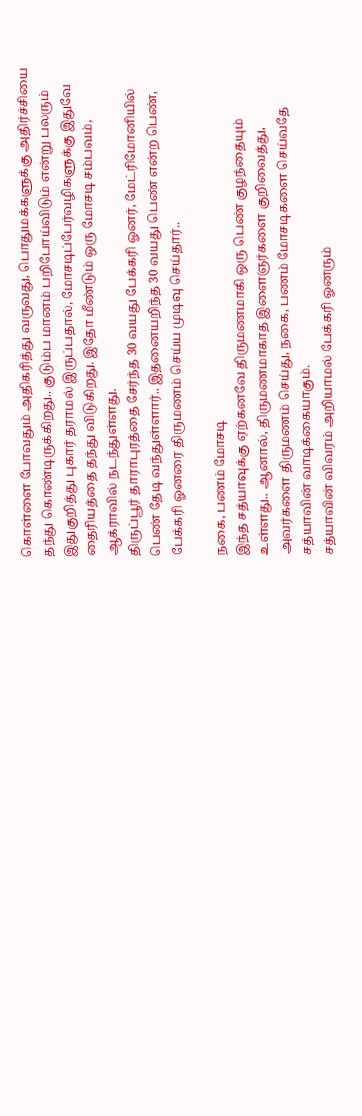கொள்ளை போவதும் அதிகரித்து வருவது, பொதுமக்களுக்கு அதிர்ச்சியை தந்து கொண்டிருக்கிறது.. குடும்ப மானம் பறிபோய்விடும் என்று பலரும் இதுகுறித்து புகார் தராமல் இருப்பதால், மோசடிப்பேர்வழிகளுக்கு இதுவே தைரியத்தை தந்து விடுகிறது. இதோ மீண்டும் ஒரு மோசடி சம்பவம், ஆக்ராவில் நடந்துள்ளது.
திருப்பூர் தாராபுரத்தை சேர்ந்த 30 வயது பேக்கரி ஓனர், மேட்ரிமோனியில் பெண் தேடி வந்துள்ளார்.. இதனையறிந்த 30 வயது பெண் என்ற பெண், பேக்கரி ஓனரை திருமணம் செய்ய முடிவு செய்தார்..

நகை, பணம் மோசடி
இந்த சத்யாவுக்கு ஏற்கனவே திருமணமாகி ஒரு பெண் குழந்தையும் உள்ளது.. ஆனால், திருமணமாகாத இளைஞர்களை குறிவைத்து, அவர்களை திருமணம் செய்து, நகை, பணம் மோசடிகளை செய்வதே சத்யாவின் வாடிக்கையாகும்.
சத்யாவின் விவரம் அறியாமல் பேக்கரி ஓனரும்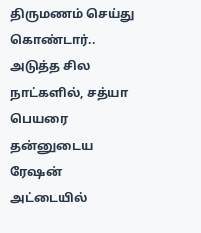திருமணம் செய்து கொண்டார்.. அடுத்த சில நாட்களில், சத்யா பெயரை தன்னுடைய ரேஷன் அட்டையில்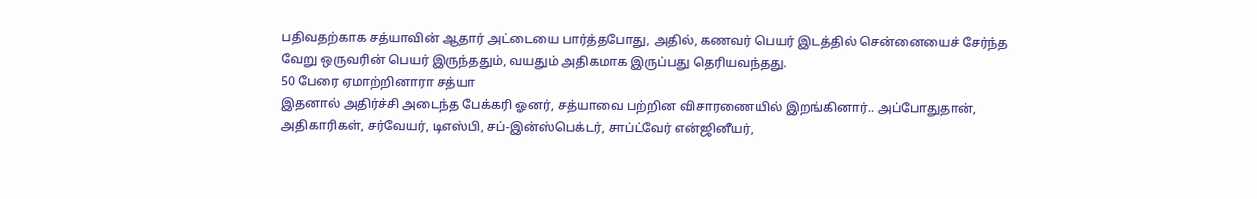பதிவதற்காக சத்யாவின் ஆதார் அட்டையை பார்த்தபோது, அதில், கணவர் பெயர் இடத்தில் சென்னையைச் சேர்ந்த வேறு ஒருவரின் பெயர் இருந்ததும், வயதும் அதிகமாக இருப்பது தெரியவந்தது.
50 பேரை ஏமாற்றினாரா சத்யா
இதனால் அதிர்ச்சி அடைந்த பேக்கரி ஓனர், சத்யாவை பற்றின விசாரணையில் இறங்கினார்.. அப்போதுதான், அதிகாரிகள், சர்வேயர், டிஎஸ்பி, சப்-இன்ஸ்பெக்டர், சாப்ட்வேர் என்ஜினீயர்,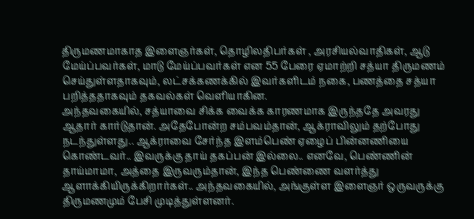திருமணமாகாத இளைஞர்கள், தொழிலதிபர்கள் , அரசியல்வாதிகள், ஆடு மேய்ப்பவர்கள், மாடு மேய்ப்பவர்கள் என 55 பேரை ஏமாற்றி சத்யா திருமணம் செய்துள்ளதாகவும், லட்சக்கணக்கில் இவர்களிடம் நகை, பணத்தை சத்யா பறித்ததாகவும் தகவல்கள் வெளியாகின.
அந்தவகையில், சத்யாவை சிக்க வைக்க காரணமாக இருந்ததே அவரது ஆதார் கார்டுதான். அதேபோன்ற சம்பவம்தான், ஆக்ராவிலும் தற்போது நடந்துள்ளது.. ஆக்ராவை சேர்ந்த இளம்பெண் ஏழைப் பின்னணியை கொண்டவர்.. இவருக்கு தாய் தகப்பன் இல்லை.. எனவே, பெண்ணின் தாய்மாமா, அத்தை இருவரும்தான், இந்த பெண்ணை வளர்த்து ஆளாக்கியிருக்கிறார்கள்.. அந்தவகையில், அங்குள்ள இளைஞர் ஒருவருக்கு திருமணமும் பேசி முடித்துள்ளனர்.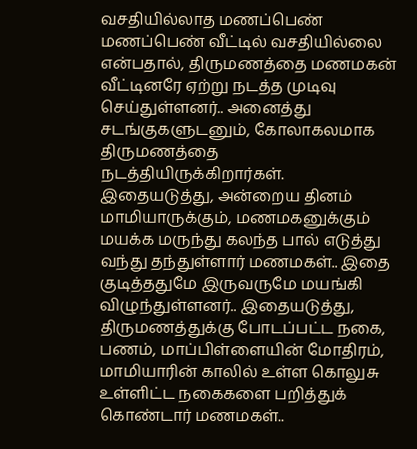வசதியில்லாத மணப்பெண்
மணப்பெண் வீட்டில் வசதியில்லை என்பதால், திருமணத்தை மணமகன் வீட்டினரே ஏற்று நடத்த முடிவு செய்துள்ளனர்.. அனைத்து சடங்குகளுடனும், கோலாகலமாக திருமணத்தை நடத்தியிருக்கிறார்கள்.
இதையடுத்து, அன்றைய தினம் மாமியாருக்கும், மணமகனுக்கும் மயக்க மருந்து கலந்த பால் எடுத்து வந்து தந்துள்ளார் மணமகள்.. இதை குடித்ததுமே இருவருமே மயங்கி விழுந்துள்ளனர்.. இதையடுத்து, திருமணத்துக்கு போடப்பட்ட நகை, பணம், மாப்பிள்ளையின் மோதிரம், மாமியாரின் காலில் உள்ள கொலுசு உள்ளிட்ட நகைகளை பறித்துக் கொண்டார் மணமகள்..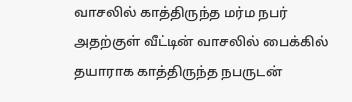வாசலில் காத்திருந்த மர்ம நபர்
அதற்குள் வீட்டின் வாசலில் பைக்கில் தயாராக காத்திருந்த நபருடன்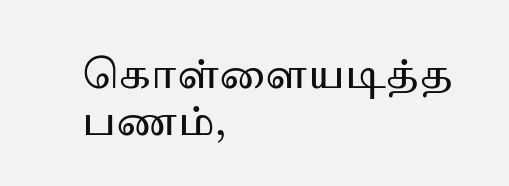கொள்ளையடித்த பணம்,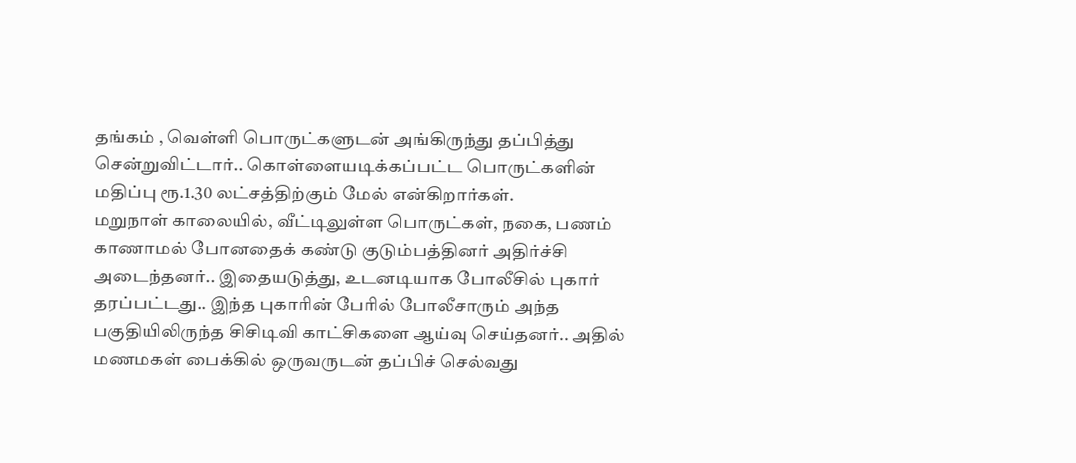தங்கம் , வெள்ளி பொருட்களுடன் அங்கிருந்து தப்பித்து சென்றுவிட்டார்.. கொள்ளையடிக்கப்பட்ட பொருட்களின் மதிப்பு ரூ.1.30 லட்சத்திற்கும் மேல் என்கிறார்கள்.
மறுநாள் காலையில், வீட்டிலுள்ள பொருட்கள், நகை, பணம் காணாமல் போனதைக் கண்டு குடும்பத்தினர் அதிர்ச்சி அடைந்தனர்.. இதையடுத்து, உடனடியாக போலீசில் புகார் தரப்பட்டது.. இந்த புகாரின் பேரில் போலீசாரும் அந்த பகுதியிலிருந்த சிசிடிவி காட்சிகளை ஆய்வு செய்தனர்.. அதில் மணமகள் பைக்கில் ஒருவருடன் தப்பிச் செல்வது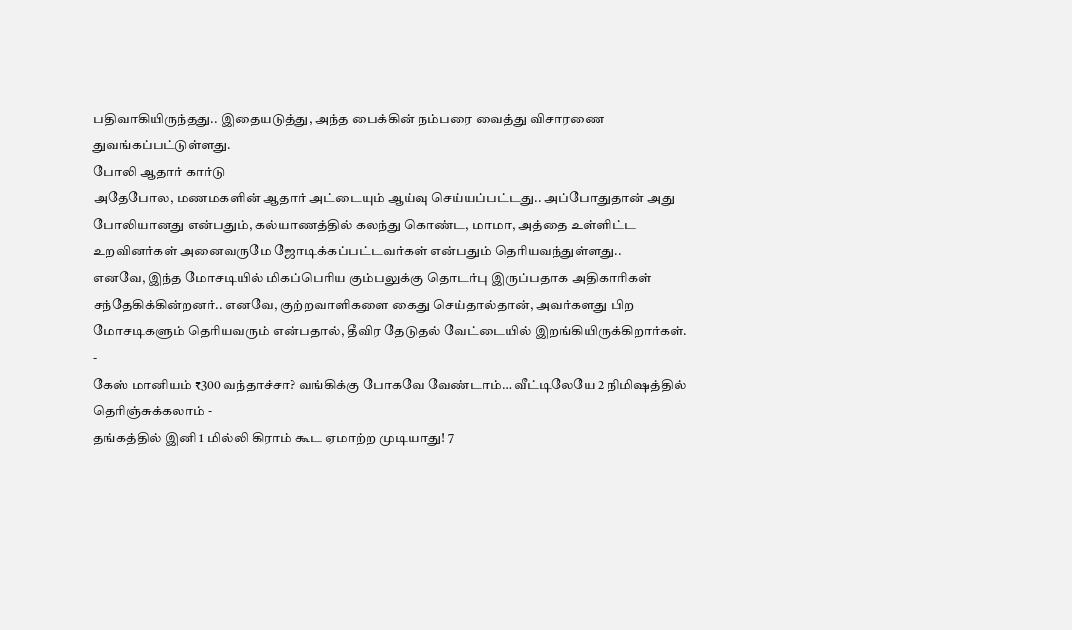பதிவாகியிருந்தது.. இதையடுத்து, அந்த பைக்கின் நம்பரை வைத்து விசாரணை துவங்கப்பட்டுள்ளது.
போலி ஆதார் கார்டு
அதேபோல, மணமகளின் ஆதார் அட்டையும் ஆய்வு செய்யப்பட்டது.. அப்போதுதான் அது போலியானது என்பதும், கல்யாணத்தில் கலந்து கொண்ட, மாமா, அத்தை உள்ளிட்ட உறவினர்கள் அனைவருமே ஜோடிக்கப்பட்டவர்கள் என்பதும் தெரியவந்துள்ளது..
எனவே, இந்த மோசடியில் மிகப்பெரிய கும்பலுக்கு தொடர்பு இருப்பதாக அதிகாரிகள் சந்தேகிக்கின்றனர்.. எனவே, குற்றவாளிகளை கைது செய்தால்தான், அவர்களது பிற மோசடிகளும் தெரியவரும் என்பதால், தீவிர தேடுதல் வேட்டையில் இறங்கியிருக்கிறார்கள்.
-
கேஸ் மானியம் ₹300 வந்தாச்சா? வங்கிக்கு போகவே வேண்டாம்… வீட்டிலேயே 2 நிமிஷத்தில் தெரிஞ்சுக்கலாம் -
தங்கத்தில் இனி 1 மில்லி கிராம் கூட ஏமாற்ற முடியாது! 7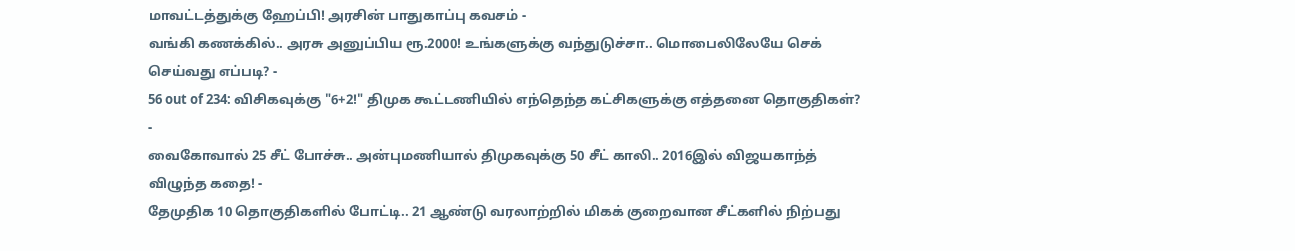மாவட்டத்துக்கு ஹேப்பி! அரசின் பாதுகாப்பு கவசம் -
வங்கி கணக்கில்.. அரசு அனுப்பிய ரூ.2000! உங்களுக்கு வந்துடுச்சா.. மொபைலிலேயே செக் செய்வது எப்படி? -
56 out of 234: விசிகவுக்கு "6+2!" திமுக கூட்டணியில் எந்தெந்த கட்சிகளுக்கு எத்தனை தொகுதிகள்? -
வைகோவால் 25 சீட் போச்சு.. அன்புமணியால் திமுகவுக்கு 50 சீட் காலி.. 2016இல் விஜயகாந்த் விழுந்த கதை! -
தேமுதிக 10 தொகுதிகளில் போட்டி.. 21 ஆண்டு வரலாற்றில் மிகக் குறைவான சீட்களில் நிற்பது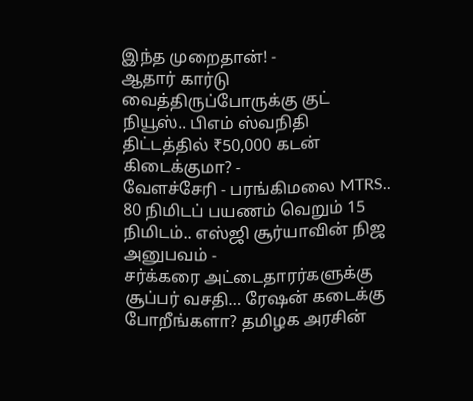இந்த முறைதான்! -
ஆதார் கார்டு வைத்திருப்போருக்கு குட் நியூஸ்.. பிஎம் ஸ்வநிதி திட்டத்தில் ₹50,000 கடன் கிடைக்குமா? -
வேளச்சேரி - பரங்கிமலை MTRS.. 80 நிமிடப் பயணம் வெறும் 15 நிமிடம்.. எஸ்ஜி சூர்யாவின் நிஜ அனுபவம் -
சர்க்கரை அட்டைதாரர்களுக்கு சூப்பர் வசதி… ரேஷன் கடைக்கு போறீங்களா? தமிழக அரசின்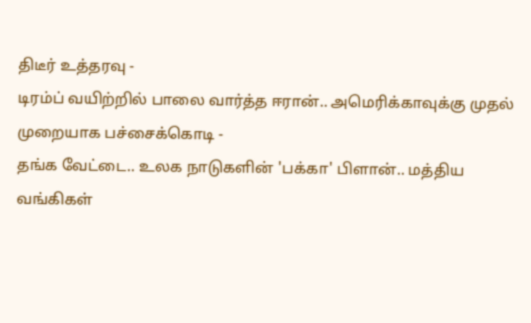திடீர் உத்தரவு -
டிரம்ப் வயிற்றில் பாலை வார்த்த ஈரான்.. அமெரிக்காவுக்கு முதல் முறையாக பச்சைக்கொடி -
தங்க வேட்டை.. உலக நாடுகளின் 'பக்கா' பிளான்.. மத்திய வங்கிகள்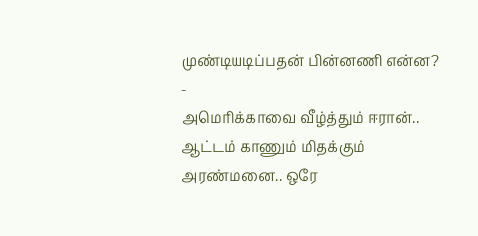முண்டியடிப்பதன் பின்னணி என்ன? -
அமெரிக்காவை வீழ்த்தும் ஈரான்.. ஆட்டம் காணும் மிதக்கும் அரண்மனை.. ஒரே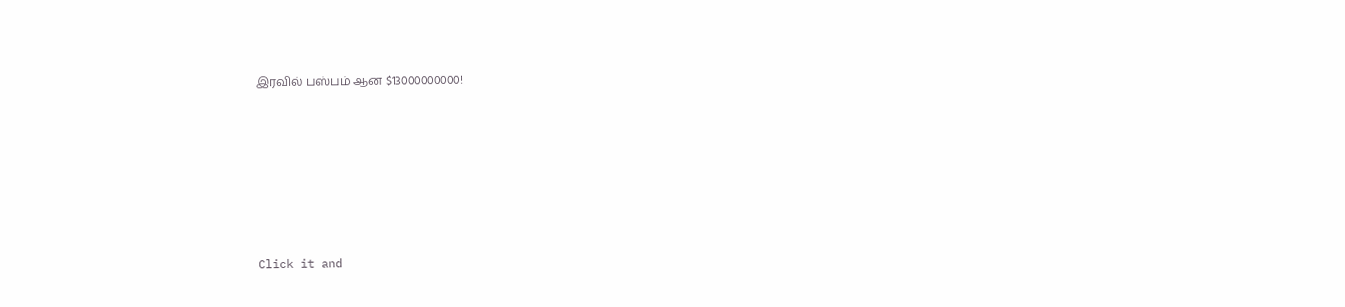இரவில் பஸ்பம் ஆன $13000000000!












Click it and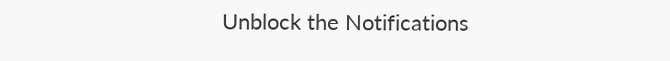Unblock the Notifications